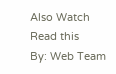Also Watch
Read this
By: Web Team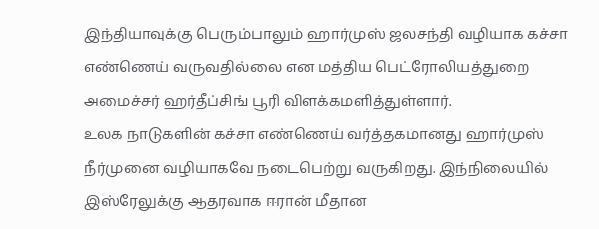இந்தியாவுக்கு பெரும்பாலும் ஹார்முஸ் ஜலசந்தி வழியாக கச்சா எண்ணெய் வருவதில்லை என மத்திய பெட்ரோலியத்துறை அமைச்சர் ஹர்தீப்சிங் பூரி விளக்கமளித்துள்ளார்.
உலக நாடுகளின் கச்சா எண்ணெய் வர்த்தகமானது ஹார்முஸ் நீர்முனை வழியாகவே நடைபெற்று வருகிறது. இந்நிலையில் இஸ்ரேலுக்கு ஆதரவாக ஈரான் மீதான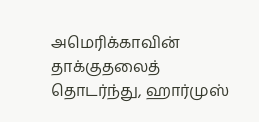அமெரிக்காவின் தாக்குதலைத் தொடர்ந்து, ஹார்முஸ்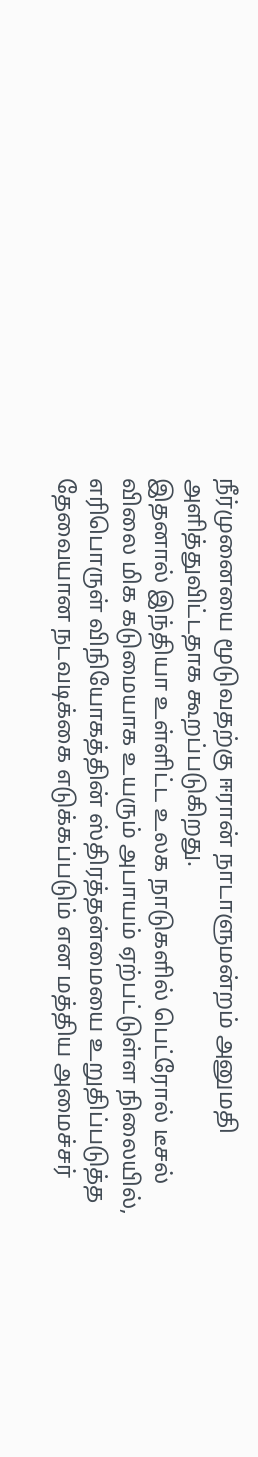நீர்முனையை மூடுவதற்கு ஈரான் நாடாளுமன்றம் அனுமதி அளித்துவிட்டதாக கூறப்படுகிறது.
இதனால் இந்தியா உள்ளிட்ட உலக நாடுகளில் பெட்ரோல் டீசல் விலை மிக கடுமையாக உயரும் அபாயம் ஏற்பட்டுள்ள நிலையில், எரிபொருள் விநியோகத்தின் ஸ்திரத்தன்மையை உறுதிப்படுத்த தேவையான நடவடிக்கை எடுக்கப்படும் என மத்திய அமைச்சர்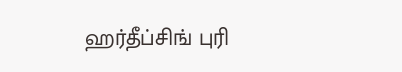ஹர்தீப்சிங் புரி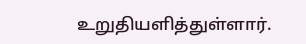உறுதியளித்துள்ளார்.